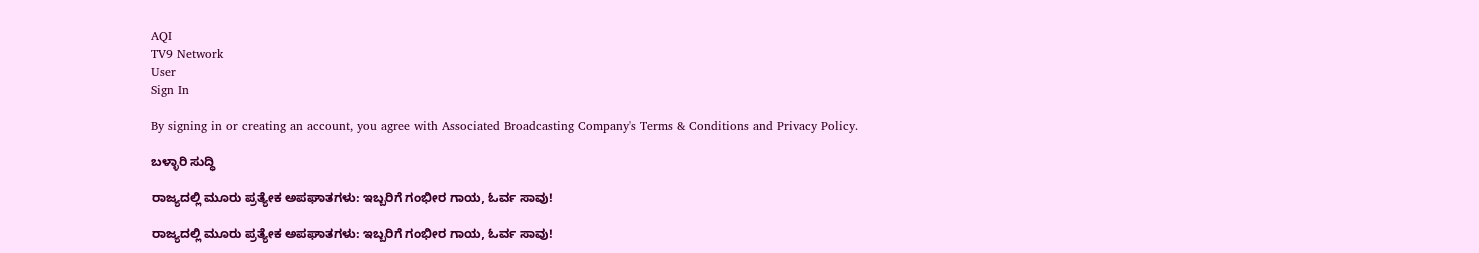AQI
TV9 Network
User
Sign In

By signing in or creating an account, you agree with Associated Broadcasting Company's Terms & Conditions and Privacy Policy.

ಬಳ್ಳಾರಿ ಸುದ್ಧಿ

ರಾಜ್ಯದಲ್ಲಿ ಮೂರು ಪ್ರತ್ಯೇಕ ಅಪಘಾತಗಳು: ಇಬ್ಬರಿಗೆ ಗಂಭೀರ ಗಾಯ, ಓರ್ವ ಸಾವು!

ರಾಜ್ಯದಲ್ಲಿ ಮೂರು ಪ್ರತ್ಯೇಕ ಅಪಘಾತಗಳು: ಇಬ್ಬರಿಗೆ ಗಂಭೀರ ಗಾಯ, ಓರ್ವ ಸಾವು!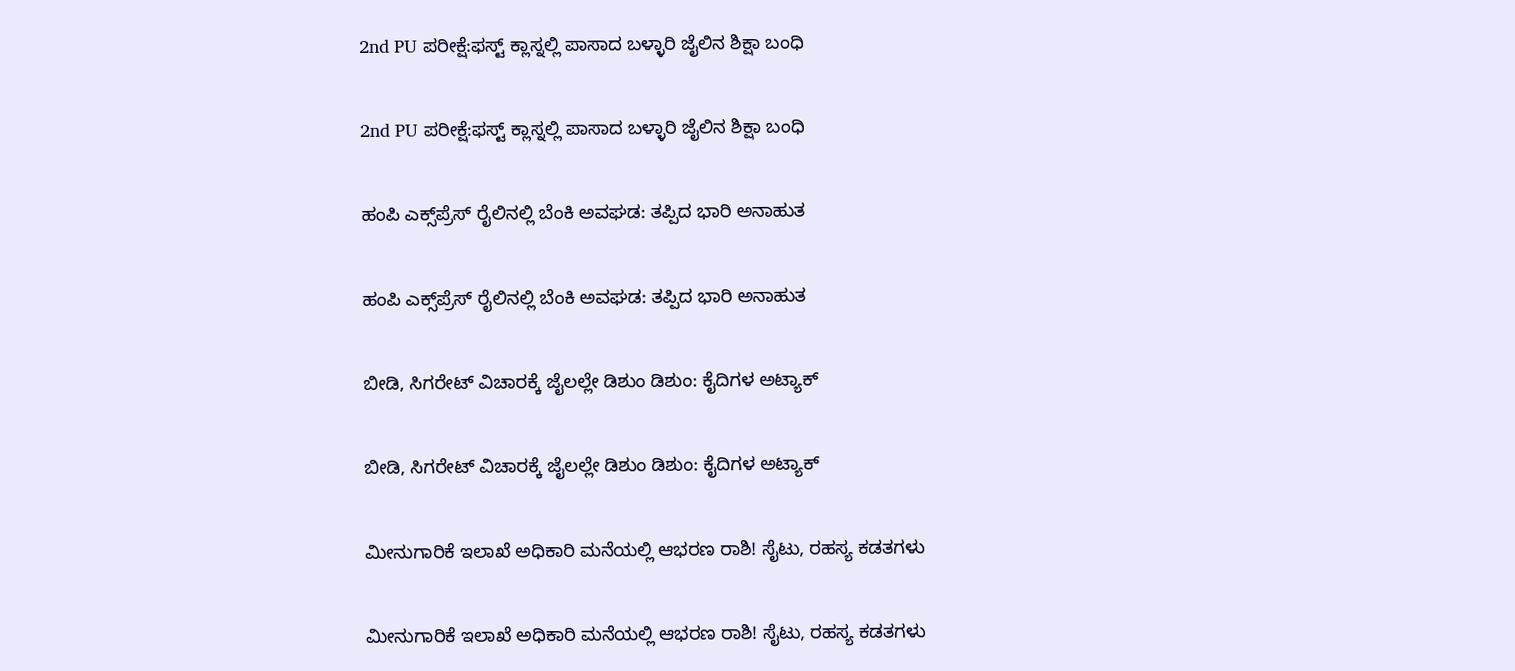2nd PU ಪರೀಕ್ಷೆ:ಫಸ್ಟ್ ಕ್ಲಾಸ್ನಲ್ಲಿ ಪಾಸಾದ ಬಳ್ಳಾರಿ ಜೈಲಿನ ಶಿಕ್ಷಾ ಬಂಧಿ

2nd PU ಪರೀಕ್ಷೆ:ಫಸ್ಟ್ ಕ್ಲಾಸ್ನಲ್ಲಿ ಪಾಸಾದ ಬಳ್ಳಾರಿ ಜೈಲಿನ ಶಿಕ್ಷಾ ಬಂಧಿ

ಹಂಪಿ ಎಕ್ಸ್‌ಪ್ರೆಸ್ ರೈಲಿನಲ್ಲಿ ಬೆಂಕಿ ಅವಘಡ: ತಪ್ಪಿದ ಭಾರಿ ಅನಾಹುತ

ಹಂಪಿ ಎಕ್ಸ್‌ಪ್ರೆಸ್ ರೈಲಿನಲ್ಲಿ ಬೆಂಕಿ ಅವಘಡ: ತಪ್ಪಿದ ಭಾರಿ ಅನಾಹುತ

ಬೀಡಿ, ಸಿಗರೇಟ್ ವಿಚಾರಕ್ಕೆ ಜೈಲಲ್ಲೇ ಡಿಶುಂ ಡಿಶುಂ: ಕೈದಿಗಳ ಅಟ್ಯಾಕ್

ಬೀಡಿ, ಸಿಗರೇಟ್ ವಿಚಾರಕ್ಕೆ ಜೈಲಲ್ಲೇ ಡಿಶುಂ ಡಿಶುಂ: ಕೈದಿಗಳ ಅಟ್ಯಾಕ್

ಮೀನುಗಾರಿಕೆ ಇಲಾಖೆ ಅಧಿಕಾರಿ ಮನೆಯಲ್ಲಿ ಆಭರಣ ರಾಶಿ! ಸೈಟು, ರಹಸ್ಯ ಕಡತಗಳು

ಮೀನುಗಾರಿಕೆ ಇಲಾಖೆ ಅಧಿಕಾರಿ ಮನೆಯಲ್ಲಿ ಆಭರಣ ರಾಶಿ! ಸೈಟು, ರಹಸ್ಯ ಕಡತಗಳು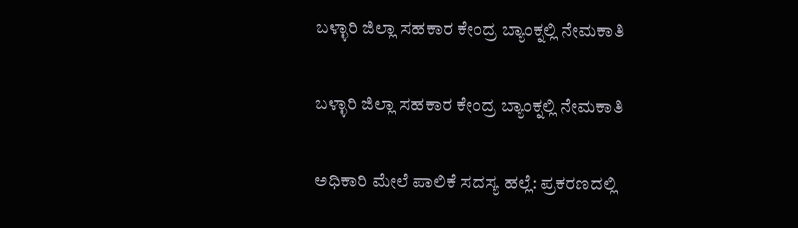ಬಳ್ಳಾರಿ ಜಿಲ್ಲಾ ಸಹಕಾರ ಕೇಂದ್ರ ಬ್ಯಾಂಕ್ನಲ್ಲಿ ನೇಮಕಾತಿ

ಬಳ್ಳಾರಿ ಜಿಲ್ಲಾ ಸಹಕಾರ ಕೇಂದ್ರ ಬ್ಯಾಂಕ್ನಲ್ಲಿ ನೇಮಕಾತಿ

ಅಧಿಕಾರಿ ಮೇಲೆ ಪಾಲಿಕೆ ಸದಸ್ಯ ಹಲ್ಲೆ: ಪ್ರಕರಣದಲ್ಲಿ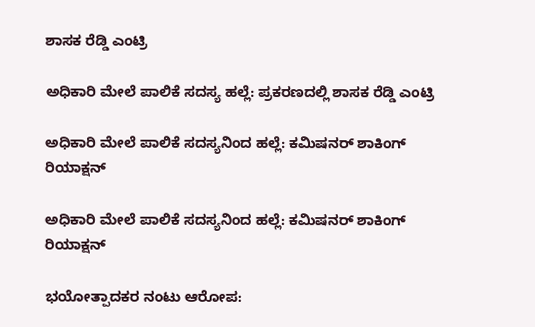ಶಾಸಕ ರೆಡ್ಡಿ ಎಂಟ್ರಿ

ಅಧಿಕಾರಿ ಮೇಲೆ ಪಾಲಿಕೆ ಸದಸ್ಯ ಹಲ್ಲೆ: ಪ್ರಕರಣದಲ್ಲಿ ಶಾಸಕ ರೆಡ್ಡಿ ಎಂಟ್ರಿ

ಅಧಿಕಾರಿ ಮೇಲೆ ಪಾಲಿಕೆ ಸದಸ್ಯನಿಂದ ಹಲ್ಲೆ: ಕಮಿಷನರ್ ಶಾಕಿಂಗ್‌ ರಿಯಾಕ್ಷನ್‌

ಅಧಿಕಾರಿ ಮೇಲೆ ಪಾಲಿಕೆ ಸದಸ್ಯನಿಂದ ಹಲ್ಲೆ: ಕಮಿಷನರ್ ಶಾಕಿಂಗ್‌ ರಿಯಾಕ್ಷನ್‌

ಭಯೋತ್ಪಾದಕರ ನಂಟು ಆರೋಪ: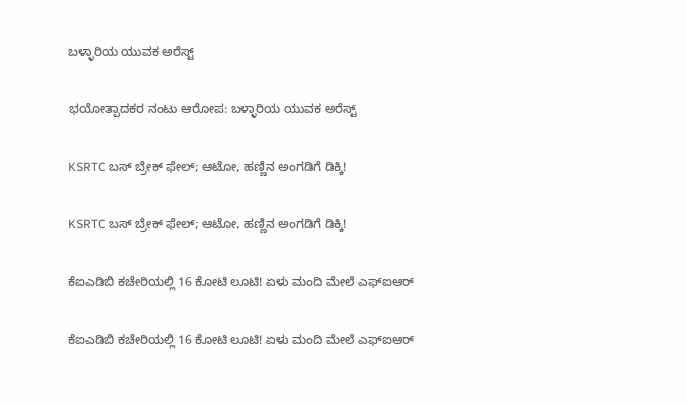ಬಳ್ಳಾರಿಯ ಯುವಕ ಅರೆಸ್ಟ್

ಭಯೋತ್ಪಾದಕರ ನಂಟು ಆರೋಪ: ಬಳ್ಳಾರಿಯ ಯುವಕ ಅರೆಸ್ಟ್

KSRTC ಬಸ್ ಬ್ರೇಕ್ ಫೇಲ್; ಆಟೋ, ಹಣ್ಣಿನ ಅಂಗಡಿಗೆ ಡಿಕ್ಕಿ!

KSRTC ಬಸ್ ಬ್ರೇಕ್ ಫೇಲ್; ಆಟೋ, ಹಣ್ಣಿನ ಅಂಗಡಿಗೆ ಡಿಕ್ಕಿ!

ಕೆಐಎಡಿಬಿ ಕಚೇರಿಯಲ್ಲಿ 16 ಕೋಟಿ ಲೂಟಿ! ಏಳು ಮಂದಿ ಮೇಲೆ ಎಫ್ಐಆರ್

ಕೆಐಎಡಿಬಿ ಕಚೇರಿಯಲ್ಲಿ 16 ಕೋಟಿ ಲೂಟಿ! ಏಳು ಮಂದಿ ಮೇಲೆ ಎಫ್ಐಆರ್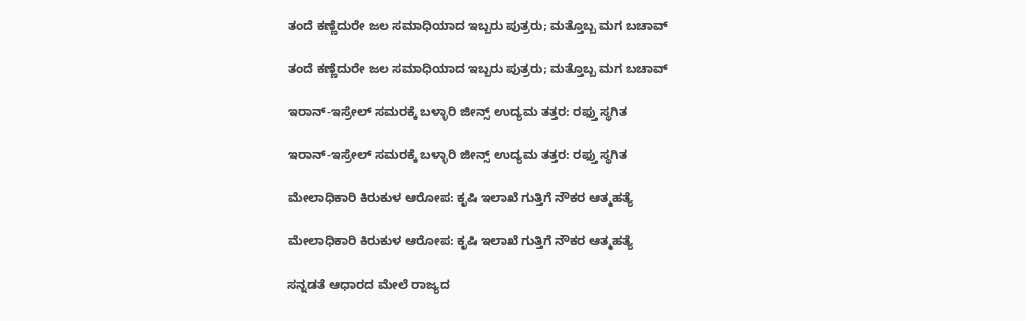ತಂದೆ ಕಣ್ಣೆದುರೇ ಜಲ ಸಮಾಧಿಯಾದ ಇಬ್ಬರು ಪುತ್ರರು; ಮತ್ತೊಬ್ಬ ಮಗ ಬಚಾವ್

ತಂದೆ ಕಣ್ಣೆದುರೇ ಜಲ ಸಮಾಧಿಯಾದ ಇಬ್ಬರು ಪುತ್ರರು; ಮತ್ತೊಬ್ಬ ಮಗ ಬಚಾವ್

ಇರಾನ್-ಇಸ್ರೇಲ್ ಸಮರಕ್ಕೆ ಬಳ್ಳಾರಿ ಜೀನ್ಸ್ ಉದ್ಯಮ ತತ್ತರ: ರಫ್ತು ಸ್ಥಗಿತ

ಇರಾನ್-ಇಸ್ರೇಲ್ ಸಮರಕ್ಕೆ ಬಳ್ಳಾರಿ ಜೀನ್ಸ್ ಉದ್ಯಮ ತತ್ತರ: ರಫ್ತು ಸ್ಥಗಿತ

ಮೇಲಾಧಿಕಾರಿ ಕಿರುಕುಳ ಆರೋಪ: ಕೃಷಿ ಇಲಾಖೆ ಗುತ್ತಿಗೆ ನೌಕರ ಆತ್ಮಹತ್ಯೆ

ಮೇಲಾಧಿಕಾರಿ ಕಿರುಕುಳ ಆರೋಪ: ಕೃಷಿ ಇಲಾಖೆ ಗುತ್ತಿಗೆ ನೌಕರ ಆತ್ಮಹತ್ಯೆ

ಸನ್ನಡತೆ ಆಧಾರದ ಮೇಲೆ ರಾಜ್ಯದ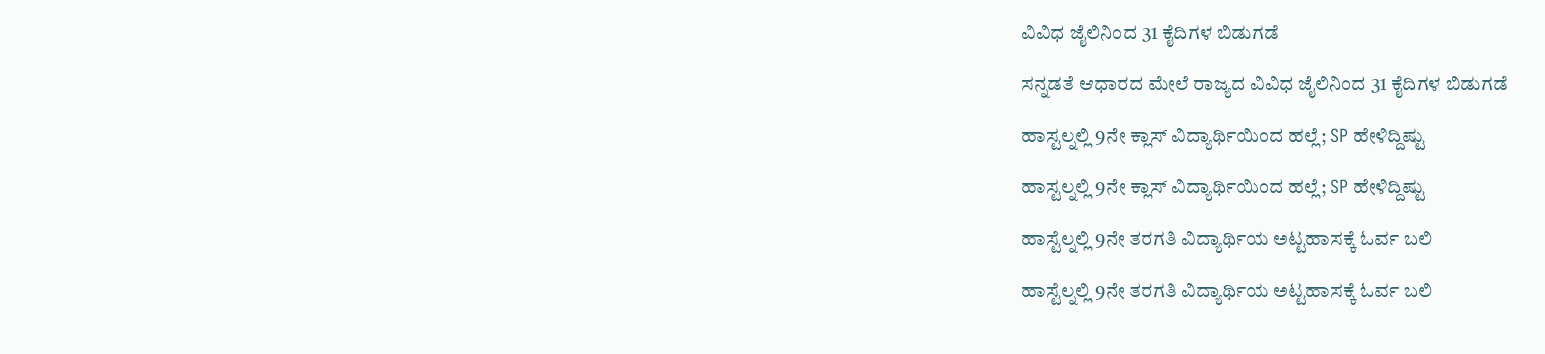ವಿವಿಧ ಜೈಲಿನಿಂದ 31 ಕೈದಿಗಳ ಬಿಡುಗಡೆ

ಸನ್ನಡತೆ ಆಧಾರದ ಮೇಲೆ ರಾಜ್ಯದ ವಿವಿಧ ಜೈಲಿನಿಂದ 31 ಕೈದಿಗಳ ಬಿಡುಗಡೆ

ಹಾಸ್ಟಲ್ನಲ್ಲಿ 9ನೇ ಕ್ಲಾಸ್ ವಿದ್ಯಾರ್ಥಿಯಿಂದ ಹಲ್ಲೆ; SP ಹೇಳಿದ್ದಿಷ್ಟು

ಹಾಸ್ಟಲ್ನಲ್ಲಿ 9ನೇ ಕ್ಲಾಸ್ ವಿದ್ಯಾರ್ಥಿಯಿಂದ ಹಲ್ಲೆ; SP ಹೇಳಿದ್ದಿಷ್ಟು

ಹಾಸ್ಟೆಲ್ನಲ್ಲಿ 9ನೇ ತರಗತಿ ವಿದ್ಯಾರ್ಥಿಯ ಅಟ್ಟಹಾಸಕ್ಕೆ ಓರ್ವ ಬಲಿ

ಹಾಸ್ಟೆಲ್ನಲ್ಲಿ 9ನೇ ತರಗತಿ ವಿದ್ಯಾರ್ಥಿಯ ಅಟ್ಟಹಾಸಕ್ಕೆ ಓರ್ವ ಬಲಿ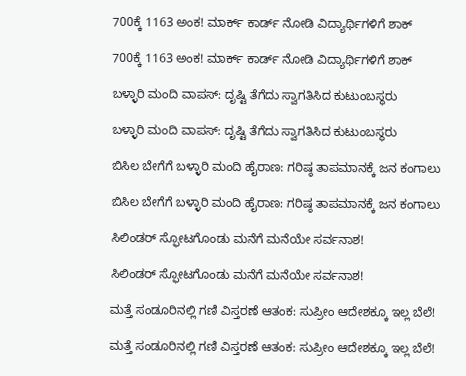700ಕ್ಕೆ 1163 ಅಂಕ! ಮಾರ್ಕ್ ಕಾರ್ಡ್ ನೋಡಿ ವಿದ್ಯಾರ್ಥಿಗಳಿಗೆ ಶಾಕ್

700ಕ್ಕೆ 1163 ಅಂಕ! ಮಾರ್ಕ್ ಕಾರ್ಡ್ ನೋಡಿ ವಿದ್ಯಾರ್ಥಿಗಳಿಗೆ ಶಾಕ್

ಬಳ್ಳಾರಿ ಮಂದಿ ವಾಪಸ್: ದೃಷ್ಟಿ ತೆಗೆದು ಸ್ವಾಗತಿಸಿದ ಕುಟುಂಬಸ್ಥರು

ಬಳ್ಳಾರಿ ಮಂದಿ ವಾಪಸ್: ದೃಷ್ಟಿ ತೆಗೆದು ಸ್ವಾಗತಿಸಿದ ಕುಟುಂಬಸ್ಥರು

ಬಿಸಿಲ ಬೇಗೆಗೆ ಬಳ್ಳಾರಿ ಮಂದಿ ಹೈರಾಣ: ಗರಿಷ್ಠ ತಾಪಮಾನಕ್ಕೆ ಜನ ಕಂಗಾಲು

ಬಿಸಿಲ ಬೇಗೆಗೆ ಬಳ್ಳಾರಿ ಮಂದಿ ಹೈರಾಣ: ಗರಿಷ್ಠ ತಾಪಮಾನಕ್ಕೆ ಜನ ಕಂಗಾಲು

ಸಿಲಿಂಡರ್ ಸ್ಫೋಟಗೊಂಡು ಮನೆಗೆ ಮನೆಯೇ ಸರ್ವನಾಶ!

ಸಿಲಿಂಡರ್ ಸ್ಫೋಟಗೊಂಡು ಮನೆಗೆ ಮನೆಯೇ ಸರ್ವನಾಶ!

ಮತ್ತೆ ಸಂಡೂರಿನಲ್ಲಿ ಗಣಿ ವಿಸ್ತರಣೆ ಆತಂಕ: ಸುಪ್ರೀಂ ಆದೇಶಕ್ಕೂ ಇಲ್ಲ ಬೆಲೆ!

ಮತ್ತೆ ಸಂಡೂರಿನಲ್ಲಿ ಗಣಿ ವಿಸ್ತರಣೆ ಆತಂಕ: ಸುಪ್ರೀಂ ಆದೇಶಕ್ಕೂ ಇಲ್ಲ ಬೆಲೆ!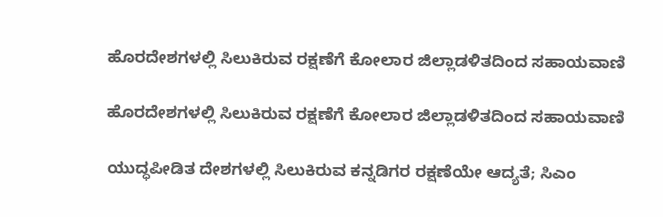ಹೊರದೇಶಗಳಲ್ಲಿ ಸಿಲುಕಿರುವ ರಕ್ಷಣೆಗೆ ಕೋಲಾರ ಜಿಲ್ಲಾಡಳಿತದಿಂದ ಸಹಾಯವಾಣಿ

ಹೊರದೇಶಗಳಲ್ಲಿ ಸಿಲುಕಿರುವ ರಕ್ಷಣೆಗೆ ಕೋಲಾರ ಜಿಲ್ಲಾಡಳಿತದಿಂದ ಸಹಾಯವಾಣಿ

ಯುದ್ಧಪೀಡಿತ ದೇಶಗಳಲ್ಲಿ ಸಿಲುಕಿರುವ ಕನ್ನಡಿಗರ ರಕ್ಷಣೆಯೇ ಆದ್ಯತೆ; ಸಿಎಂ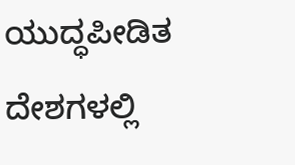ಯುದ್ಧಪೀಡಿತ ದೇಶಗಳಲ್ಲಿ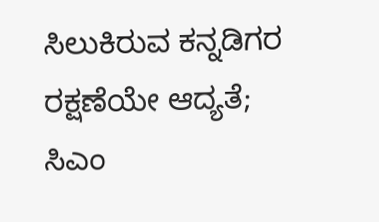ಸಿಲುಕಿರುವ ಕನ್ನಡಿಗರ ರಕ್ಷಣೆಯೇ ಆದ್ಯತೆ; ಸಿಎಂ